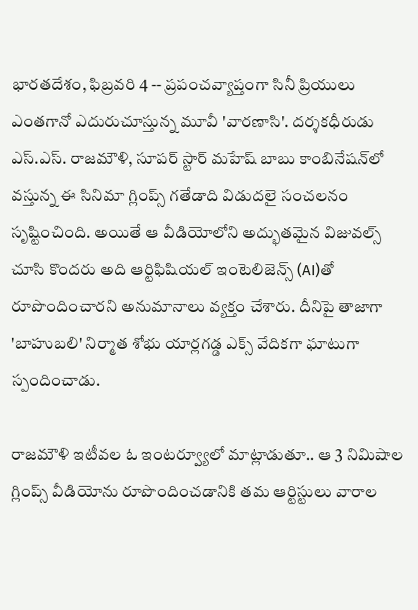భారతదేశం, ఫిబ్రవరి 4 -- ప్రపంచవ్యాప్తంగా సినీ ప్రియులు ఎంతగానో ఎదురుచూస్తున్న మూవీ 'వారణాసి'. దర్శకధీరుడు ఎస్.ఎస్. రాజమౌళి, సూపర్ స్టార్ మహేష్ బాబు కాంబినేషన్‌లో వస్తున్న ఈ సినిమా గ్లింప్స్ గతేడాది విడుదలై సంచలనం సృష్టించింది. అయితే ఆ వీడియోలోని అద్భుతమైన విజువల్స్ చూసి కొందరు అది ఆర్టిఫిషియల్ ఇంటెలిజెన్స్ (AI)తో రూపొందించారని అనుమానాలు వ్యక్తం చేశారు. దీనిపై తాజాగా 'బాహుబలి' నిర్మాత శోభు యార్లగడ్డ ఎక్స్ వేదికగా ఘాటుగా స్పందించాడు.

రాజమౌళి ఇటీవల ఓ ఇంటర్వ్యూలో మాట్లాడుతూ.. ఆ 3 నిమిషాల గ్లింప్స్ వీడియోను రూపొందించడానికి తమ ఆర్టిస్టులు వారాల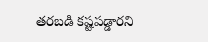తరబడి కష్టపడ్డారని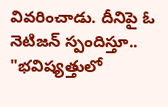వివరించాడు. దీనిపై ఓ నెటిజన్ స్పందిస్తూ.. "భవిష్యత్తులో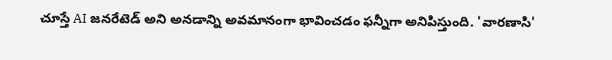చూస్తే AI జనరేటెడ్ అని అనడాన్ని అవమానంగా భావించడం ఫన్నీగా అనిపిస్తుంది. 'వారణాసి'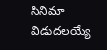సినిమా విడుదలయ్యే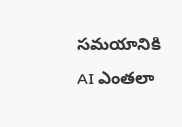సమయానికి AI ఎంతలా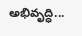అభివృద్ధి...